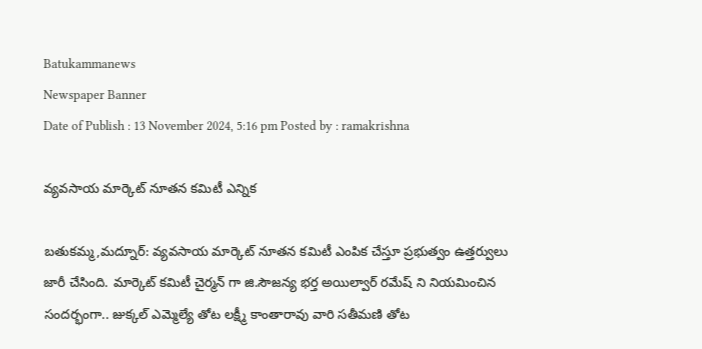Batukammanews
Newspaper Banner
Date of Publish : 13 November 2024, 5:16 pm Posted by : ramakrishna

వ్యవసాయ మార్కెట్ నూతన కమిటీ ఎన్నిక

బతుకమ్మ,మద్నూర్: వ్యవసాయ మార్కెట్ నూతన కమిటీ ఎంపిక చేస్తూ ప్రభుత్వం ఉత్తర్వులు జారీ చేసింది. మార్కెట్ కమిటీ చైర్మన్ గా జి.సౌజన్య భర్త అయిల్వార్ రమేష్ ని నియమించిన సందర్భంగా.. జుక్కల్ ఎమ్మెల్యే తోట లక్ష్మీ కాంతారావు వారి సతీమణి తోట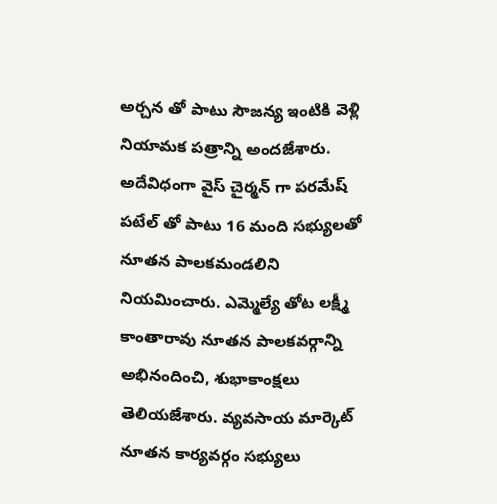అర్చన తో పాటు సౌజన్య ఇంటికి వెళ్లి నియామక పత్రాన్ని అందజేశారు. అదేవిధంగా వైస్ చైర్మన్ గా పరమేష్ పటేల్ తో పాటు 16 మంది సభ్యులతో నూతన పాలకమండలిని నియమించారు. ఎమ్మెల్యే తోట లక్ష్మీ కాంతారావు నూతన పాలకవర్గాన్ని అభినందించి, శుభాకాంక్షలు తెలియజేశారు. వ్యవసాయ మార్కెట్ నూతన కార్యవర్గం సభ్యులు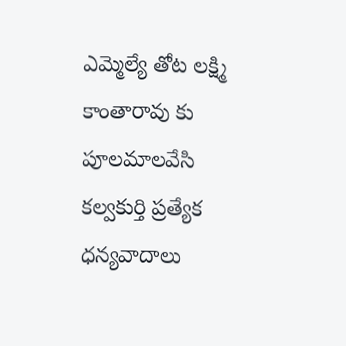ఎమ్మెల్యే తోట లక్ష్మి కాంతారావు కు పూలమాలవేసి కల్వకుర్తి ప్రత్యేక ధన్యవాదాలు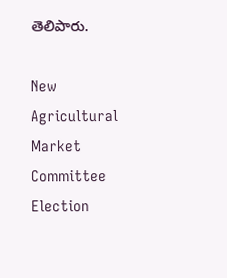తెలిపారు.

New Agricultural Market Committee Election